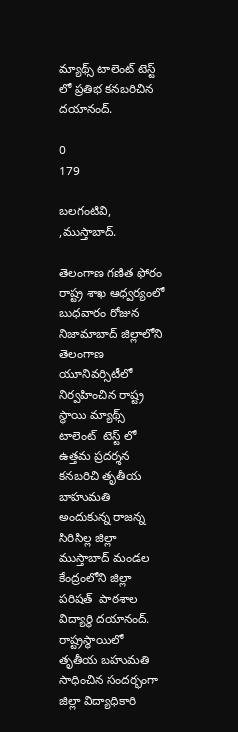మ్యాథ్స్ టాలెంట్ టెస్ట్ లో ప్రతిభ కనబరిచిన దయానంద్.

0
179

బలగంటివి,  ,ముస్తాబాద్.

తెలంగాణ గణిత ఫోరం రాష్ట్ర శాఖ ఆధ్వర్యంలో బుధవారం రోజున నిజామాబాద్ జిల్లాలోని తెలంగాణ యూనివర్సిటీలో నిర్వహించిన రాష్ట్ర స్థాయి మ్యాథ్స్ టాలెంట్  టెస్ట్ లో ఉత్తమ ప్రదర్శన కనబరిచి తృతీయ బాహుమతి అందుకున్న రాజన్న సిరిసిల్ల జిల్లా ముస్తాబాద్ మండల కేంద్రంలోని జిల్లా పరిషత్  పాఠశాల విద్యార్థి దయానంద్. రాష్ట్రస్థాయిలో తృతీయ బహుమతి సాధించిన సందర్భంగా జిల్లా విద్యాధికారి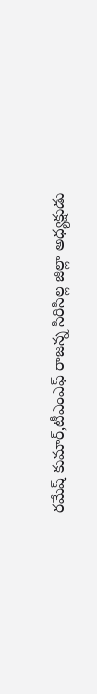రమేష్ కుమార్,టీఎంఎఫ్ రాజన్న సిరిసిల్ల జిల్లా అధ్యక్షుడు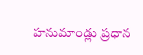హనుమాండ్లు ప్రధాన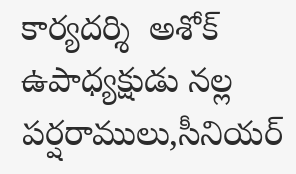కార్యదర్శి  అశోక్ ఉపాధ్యక్షుడు నల్ల పర్షరాములు,సీనియర్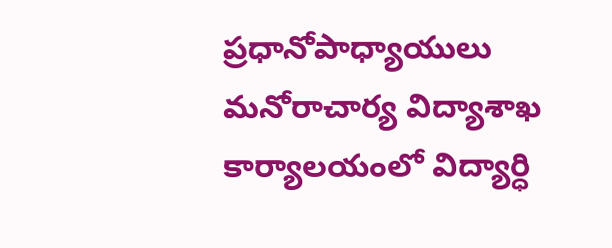ప్రధానోపాధ్యాయులు మనోరాచార్య విద్యాశాఖ కార్యాలయంలో విద్యార్ధి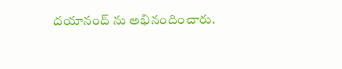దయానంద్ ను అభినందించారు.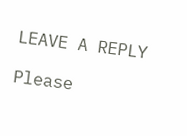LEAVE A REPLY

Please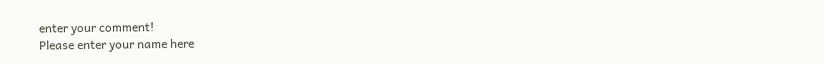enter your comment!
Please enter your name here